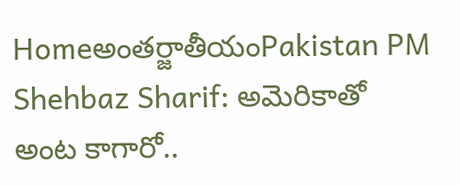Homeఅంతర్జాతీయంPakistan PM Shehbaz Sharif: అమెరికాతో అంట కాగారో..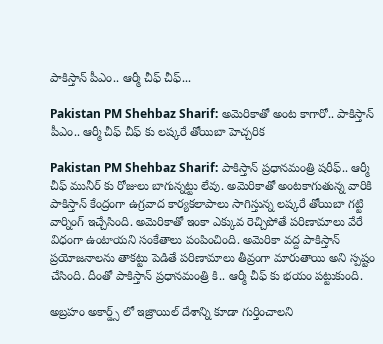పాకిస్తాన్ పీఎం.. ఆర్మీ చీఫ్ చీఫ్...

Pakistan PM Shehbaz Sharif: అమెరికాతో అంట కాగారో.. పాకిస్తాన్ పీఎం.. ఆర్మీ చీఫ్ చీఫ్ కు లష్కరే తోయిబా హెచ్చరిక

Pakistan PM Shehbaz Sharif: పాకిస్తాన్ ప్రధానమంత్రి షరీఫ్.. ఆర్మీ చీఫ్ మునీర్ కు రోజులు బాగున్నట్టు లేవు. అమెరికాతో అంటకాగుతున్న వారికి పాకిస్తాన్ కేంద్రంగా ఉగ్రవాద కార్యకలాపాలు సాగిస్తున్న లష్కరే తోయిబా గట్టి వార్నింగ్ ఇచ్చేసింది. అమెరికాతో ఇంకా ఎక్కువ రెచ్చిపోతే పరిణామాలు వేరే విధంగా ఉంటాయని సంకేతాలు పంపించింది. అమెరికా వద్ద పాకిస్తాన్ ప్రయోజనాలను తాకట్టు పెడితే పరిణామాలు తీవ్రంగా మారుతాయి అని స్పష్టం చేసింది. దీంతో పాకిస్తాన్ ప్రధానమంత్రి కి.. ఆర్మీ చీఫ్ కు భయం పట్టుకుంది.

అబ్రహం అకార్డ్స్ లో ఇజ్రాయిల్ దేశాన్ని కూడా గుర్తించాలని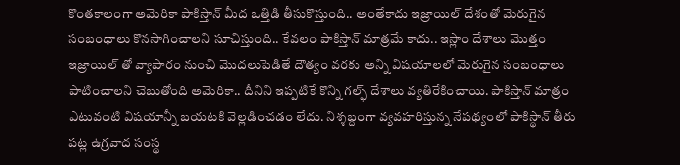కొంతకాలంగా అమెరికా పాకిస్తాన్ మీద ఒత్తిడి తీసుకొస్తుంది.. అంతేకాదు ఇజ్రాయిల్ దేశంతో మెరుగైన సంబంధాలు కొనసాగించాలని సూచిస్తుంది.. కేవలం పాకిస్తాన్ మాత్రమే కాదు.. ఇస్లాం దేశాలు మొత్తం ఇజ్రాయిల్ తో వ్యాపారం నుంచి మొదలుపెడితే దౌత్యం వరకు అన్ని విషయాలలో మెరుగైన సంబంధాలు పాటించాలని చెబుతోంది అమెరికా.. దీనిని ఇప్పటికే కొన్ని గల్ఫ్ దేశాలు వ్యతిరేకించాయి. పాకిస్తాన్ మాత్రం ఎటువంటి విషయాన్నీ బయటకి వెల్లడించడం లేదు. నిశ్శబ్దంగా వ్యవహరిస్తున్న నేపథ్యంలో పాకిస్థాన్ తీరు పట్ల ఉగ్రవాద సంస్థ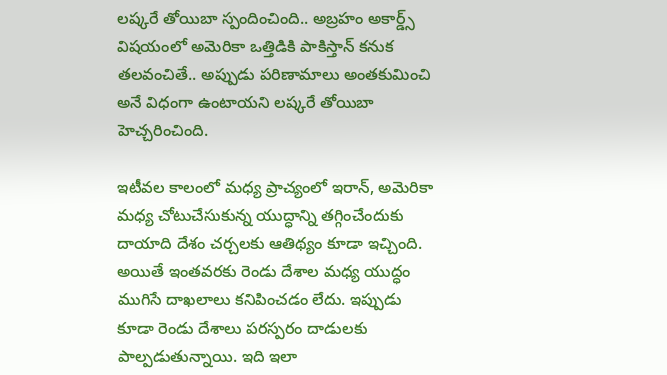లష్కరే తోయిబా స్పందించింది.. అబ్రహం అకార్డ్స్ విషయంలో అమెరికా ఒత్తిడికి పాకిస్తాన్ కనుక తలవంచితే.. అప్పుడు పరిణామాలు అంతకుమించి అనే విధంగా ఉంటాయని లష్కరే తోయిబా హెచ్చరించింది.

ఇటీవల కాలంలో మధ్య ప్రాచ్యంలో ఇరాన్, అమెరికా మధ్య చోటుచేసుకున్న యుద్ధాన్ని తగ్గించేందుకు దాయాది దేశం చర్చలకు ఆతిథ్యం కూడా ఇచ్చింది. అయితే ఇంతవరకు రెండు దేశాల మధ్య యుద్ధం ముగిసే దాఖలాలు కనిపించడం లేదు. ఇప్పుడు కూడా రెండు దేశాలు పరస్పరం దాడులకు పాల్పడుతున్నాయి. ఇది ఇలా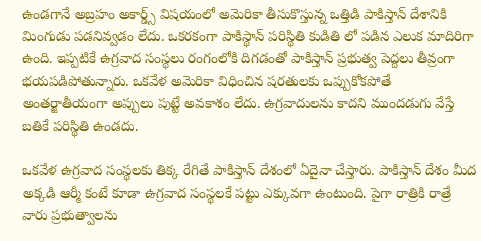ఉండగానే అబ్రహం అకార్డ్స్ విషయంలో అమెరికా తీసుకొస్తున్న ఒత్తిడి పాకిస్తాన్ దేశానికి మింగుడు పడనివ్వడం లేదు. ఒకరకంగా పాకిస్థాన్ పరిస్థితి కుడితి లో పడిన ఎలుక మాదిరిగా ఉంది. ఇప్పటికే ఉగ్రవాద సంస్థలు రంగంలోకి దిగడంతో పాకిస్తాన్ ప్రభుత్వ పెద్దలు తీవ్రంగా భయపడిపోతున్నారు. ఒకవేళ అమెరికా విధించిన షరతులకు ఒప్పుకోకపోతే అంతర్జాతీయంగా అప్పులు పుట్టే అవకాశం లేదు. ఉగ్రవాదులను కాదని ముందడుగు వేస్తే బతికే పరిస్థితి ఉండదు.

ఒకవేళ ఉగ్రవాద సంస్థలకు తిక్క రేగితే పాకిస్తాన్ దేశంలో ఏదైనా చేస్తారు. పాకిస్తాన్ దేశం మీద అక్కడి ఆర్మీ కంటే కూడా ఉగ్రవాద సంస్థలకే పట్టు ఎక్కువగా ఉంటుంది. పైగా రాత్రికి రాత్రే వారు ప్రభుత్వాలను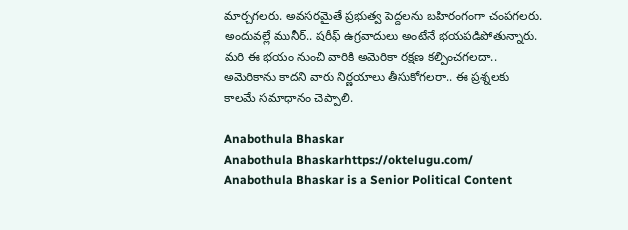మార్చగలరు. అవసరమైతే ప్రభుత్వ పెద్దలను బహిరంగంగా చంపగలరు. అందువల్లే మునీర్.. షరీఫ్ ఉగ్రవాదులు అంటేనే భయపడిపోతున్నారు. మరి ఈ భయం నుంచి వారికి అమెరికా రక్షణ కల్పించగలదా.. అమెరికాను కాదని వారు నిర్ణయాలు తీసుకోగలరా.. ఈ ప్రశ్నలకు కాలమే సమాధానం చెప్పాలి.

Anabothula Bhaskar
Anabothula Bhaskarhttps://oktelugu.com/
Anabothula Bhaskar is a Senior Political Content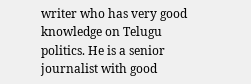writer who has very good knowledge on Telugu politics. He is a senior journalist with good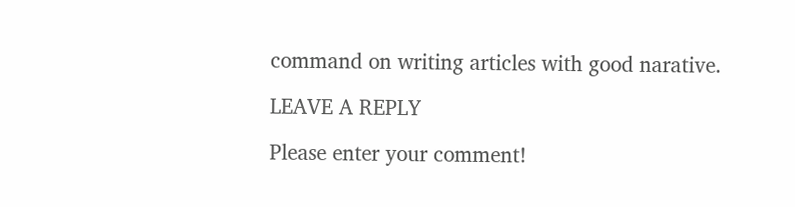command on writing articles with good narative.

LEAVE A REPLY

Please enter your comment!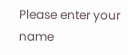Please enter your name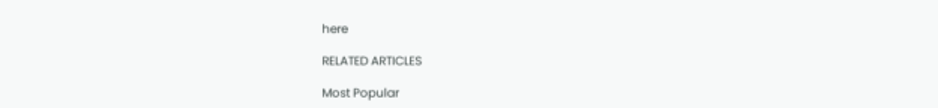here

RELATED ARTICLES

Most Popular